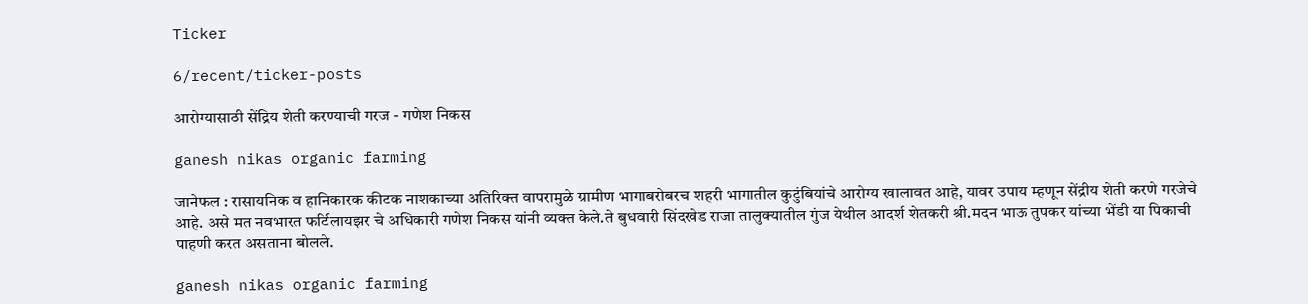Ticker

6/recent/ticker-posts

आरोग्यासाठी सेंद्रिय शेती करण्याची गरज - गणेश निकस

ganesh nikas organic farming

जानेफल : रासायनिक व हानिकारक कीटक नाशकाच्या अतिरिक्त वापरामुळे ग्रामीण भागाबरोबरच शहरी भागातील कुटुंबियांचे आरोग्य खालावत आहे, यावर उपाय म्हणून सेंद्रीय शेती करणे गरजेचे आहे. असे मत नवभारत फर्टिलायझर चे अधिकारी गणेश निकस यांनी व्यक्त केले.ते बुधवारी सिंदखेड राजा तालुक्यातील गुंज येथील आदर्श शेतकरी श्री.मदन भाऊ तुपकर यांच्या भेंडी या पिकाची पाहणी करत असताना बोलले.

ganesh nikas organic farming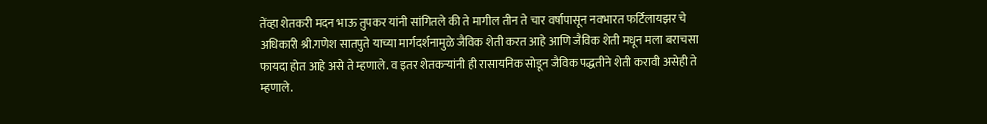तेंव्हा शेतकरी मदन भाऊ तुपकर यांनी सांगितले की ते मागील तीन ते चार वर्षापासून नवभारत फर्टिलायझर चे अधिकारी श्री.गणेश सातपुते याच्या मार्गदर्शनामुळे जैविक शेती करत आहे आणि जैविक शेती मधून मला बराचसा फायदा होत आहे असे ते म्हणाले. व इतर शेतकऱ्यांनी ही रासायनिक सोडून जैविक पद्धतीने शेती करावी असेही ते म्हणाले.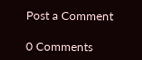Post a Comment

0 Comments